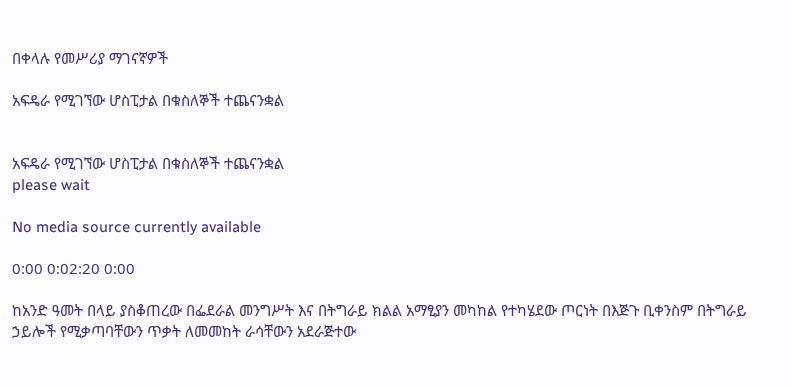በቀላሉ የመሥሪያ ማገናኛዎች

አፍዴራ የሚገኘው ሆስፒታል በቁስለኞች ተጨናንቋል


አፍዴራ የሚገኘው ሆስፒታል በቁስለኞች ተጨናንቋል
please wait

No media source currently available

0:00 0:02:20 0:00

ከአንድ ዓመት በላይ ያስቆጠረው በፌደራል መንግሥት እና በትግራይ ክልል አማፂያን መካከል የተካሄደው ጦርነት በእጅጉ ቢቀንስም በትግራይ ኃይሎች የሚቃጣባቸውን ጥቃት ለመመከት ራሳቸውን አደራጅተው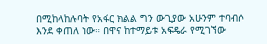በሚከላከሉባት የአፋር ክልል ግን ውጊያው አሁንም ተባብሶ እንደ ቀጠለ ነው። በዋና ከተማይቱ አፍዴራ የሚገኘው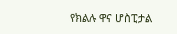የክልሉ ዋና ሆስፒታል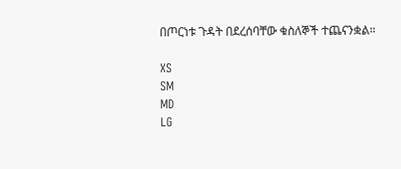በጦርነቱ ጉዳት በደረሰባቸው ቁስለኞች ተጨናንቋል።

XS
SM
MD
LG